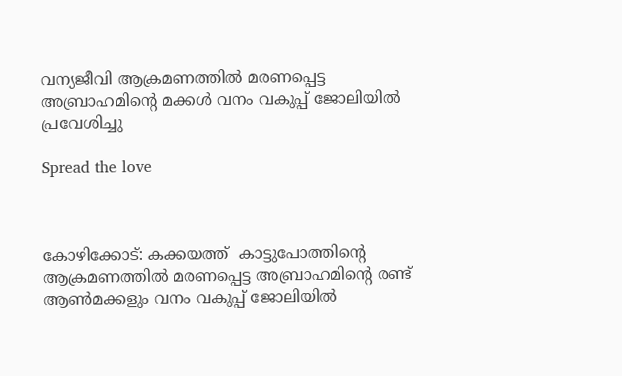വന്യജീവി ആക്രമണത്തിൽ മരണപ്പെട്ട അബ്രാഹമിന്റെ മക്കൾ വനം വകുപ്പ് ജോലിയിൽ പ്രവേശിച്ചു

Spread the love



കോഴിക്കോട്: കക്കയത്ത്  കാട്ടുപോത്തിന്റെ ആക്രമണത്തിൽ മരണപ്പെട്ട അബ്രാഹമിന്റെ രണ്ട്  ആൺമക്കളും വനം വകുപ്പ് ജോലിയിൽ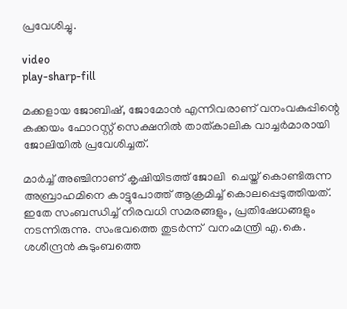പ്രവേശിച്ചു.

video
play-sharp-fill

മക്കളായ ജോബിഷ്, ജോമോന്‍ എന്നിവരാണ് വനംവകുപ്പിന്റെ കക്കയം ഫോറസ്റ്റ് സെക്ഷനില്‍ താത്കാലിക വാച്ചര്‍മാരായി ജോലിയില്‍ പ്രവേശിച്ചത്.

മാർച്ച് അഞ്ചിനാണ് കൃഷിയിടത്ത് ജോലി  ചെയ്ത് കൊണ്ടിരുന്ന അബ്രാഹമിനെ കാട്ടുപോത്ത് ആക്രമിച്ച് കൊലപ്പെടുത്തിയത്. ഇതേ സംബന്ധിച്ച് നിരവധി സമരങ്ങളും, പ്രതിഷേധങ്ങളും നടന്നിരുന്നു. സംഭവത്തെ തുടർന്ന്  വനംമന്ത്രി എ.കെ. ശശീന്ദ്രന്‍ കുടുംബത്തെ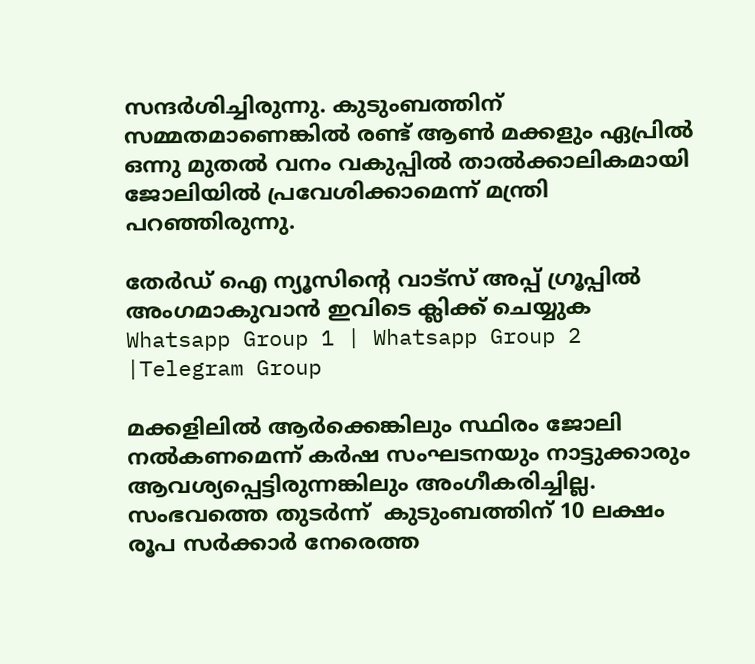സന്ദർശിച്ചിരുന്നു. കുടുംബത്തിന് സമ്മതമാണെങ്കിൽ രണ്ട് ആൺ മക്കളും ഏപ്രിൽ ഒന്നു മുതൽ വനം വകുപ്പിൽ താൽക്കാലികമായി ജോലിയിൽ പ്രവേശിക്കാമെന്ന് മന്ത്രി പറഞ്ഞിരുന്നു.

തേർഡ് ഐ ന്യൂസിന്റെ വാട്സ് അപ്പ് ഗ്രൂപ്പിൽ അംഗമാകുവാൻ ഇവിടെ ക്ലിക്ക് ചെയ്യുക
Whatsapp Group 1 | Whatsapp Group 2 |Telegram Group

മക്കളിലിൽ ആർക്കെങ്കിലും സ്ഥിരം ജോലി നൽകണമെന്ന് കർഷ സംഘടനയും നാട്ടുക്കാരും ആവശ്യപ്പെട്ടിരുന്നങ്കിലും അംഗീകരിച്ചില്ല. സംഭവത്തെ തുടർന്ന്  കുടുംബത്തിന് 10 ലക്ഷം രൂപ സർക്കാർ നേരെത്ത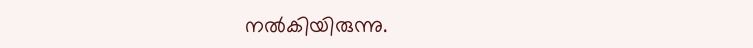നൽകിയിരുന്നു.